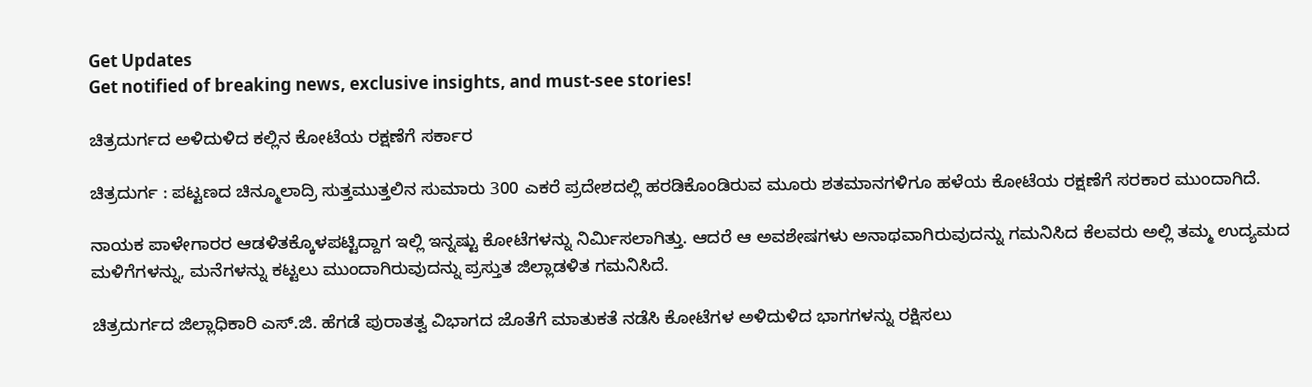Get Updates
Get notified of breaking news, exclusive insights, and must-see stories!

ಚಿತ್ರದುರ್ಗದ ಅಳಿದುಳಿದ ಕಲ್ಲಿನ ಕೋಟೆಯ ರಕ್ಷಣೆಗೆ ಸರ್ಕಾರ

ಚಿತ್ರದುರ್ಗ : ಪಟ್ಟಣದ ಚಿನ್ಮೂಲಾದ್ರಿ ಸುತ್ತಮುತ್ತಲಿನ ಸುಮಾರು 300 ಎಕರೆ ಪ್ರದೇಶದಲ್ಲಿ ಹರಡಿಕೊಂಡಿರುವ ಮೂರು ಶತಮಾನಗಳಿಗೂ ಹಳೆಯ ಕೋಟೆಯ ರಕ್ಷಣೆಗೆ ಸರಕಾರ ಮುಂದಾಗಿದೆ.

ನಾಯಕ ಪಾಳೇಗಾರರ ಆಡಳಿತಕ್ಕೊಳಪಟ್ಟಿದ್ದಾಗ ಇಲ್ಲಿ ಇನ್ನಷ್ಟು ಕೋಟೆಗಳನ್ನು ನಿರ್ಮಿಸಲಾಗಿತ್ತು. ಆದರೆ ಆ ಅವಶೇಷಗಳು ಅನಾಥವಾಗಿರುವುದನ್ನು ಗಮನಿಸಿದ ಕೆಲವರು ಅಲ್ಲಿ ತಮ್ಮ ಉದ್ಯಮದ ಮಳಿಗೆಗಳನ್ನು, ಮನೆಗಳನ್ನು ಕಟ್ಟಲು ಮುಂದಾಗಿರುವುದನ್ನು ಪ್ರಸ್ತುತ ಜಿಲ್ಲಾಡಳಿತ ಗಮನಿಸಿದೆ.

ಚಿತ್ರದುರ್ಗದ ಜಿಲ್ಲಾಧಿಕಾರಿ ಎಸ್‌.ಜಿ. ಹೆಗಡೆ ಪುರಾತತ್ವ ವಿಭಾಗದ ಜೊತೆಗೆ ಮಾತುಕತೆ ನಡೆಸಿ ಕೋಟೆಗಳ ಅಳಿದುಳಿದ ಭಾಗಗಳನ್ನು ರಕ್ಷಿಸಲು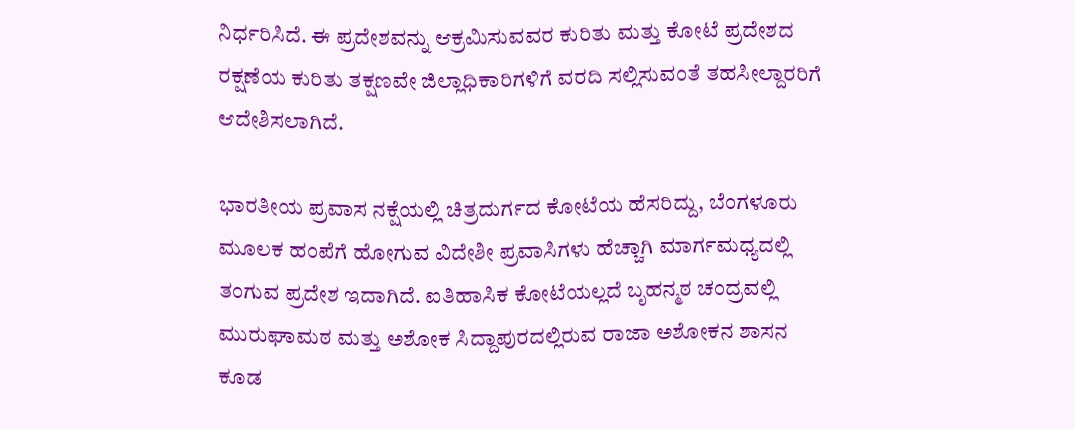ನಿರ್ಧರಿಸಿದೆ. ಈ ಪ್ರದೇಶವನ್ನು ಆಕ್ರಮಿಸುವವರ ಕುರಿತು ಮತ್ತು ಕೋಟೆ ಪ್ರದೇಶದ ರಕ್ಷಣೆಯ ಕುರಿತು ತಕ್ಷಣವೇ ಜಿಲ್ಲಾಧಿಕಾರಿಗಳಿಗೆ ವರದಿ ಸಲ್ಲಿಸುವಂತೆ ತಹಸೀಲ್ದಾರರಿಗೆ ಆದೇಶಿಸಲಾಗಿದೆ.

ಭಾರತೀಯ ಪ್ರವಾಸ ನಕ್ಷೆಯಲ್ಲಿ ಚಿತ್ರದುರ್ಗದ ಕೋಟೆಯ ಹೆಸರಿದ್ದು, ಬೆಂಗಳೂರು ಮೂಲಕ ಹಂಪೆಗೆ ಹೋಗುವ ವಿದೇಶೀ ಪ್ರವಾಸಿಗಳು ಹೆಚ್ಚಾಗಿ ಮಾರ್ಗಮಧ್ಯದಲ್ಲಿ ತಂಗುವ ಪ್ರದೇಶ ಇದಾಗಿದೆ. ಐತಿಹಾಸಿಕ ಕೋಟೆಯಲ್ಲದೆ ಬೃಹನ್ಮಠ ಚಂದ್ರವಲ್ಲಿ ಮುರುಘಾಮಠ ಮತ್ತು ಅಶೋಕ ಸಿದ್ದಾಪುರದಲ್ಲಿರುವ ರಾಜಾ ಅಶೋಕನ ಶಾಸನ ಕೂಡ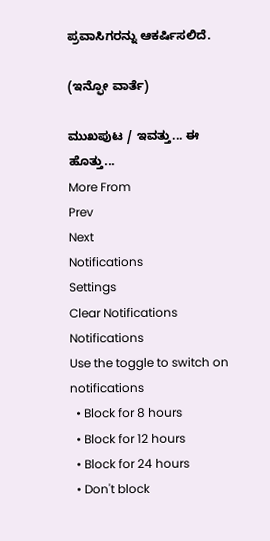ಪ್ರವಾಸಿಗರನ್ನು ಆಕರ್ಷಿಸಲಿದೆ.

(ಇನ್ಫೋ ವಾರ್ತೆ)

ಮುಖಪುಟ / ಇವತ್ತು... ಈ ಹೊತ್ತು...
More From
Prev
Next
Notifications
Settings
Clear Notifications
Notifications
Use the toggle to switch on notifications
  • Block for 8 hours
  • Block for 12 hours
  • Block for 24 hours
  • Don't block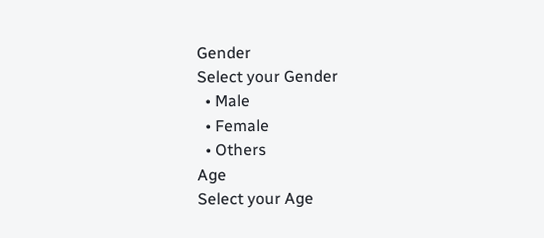Gender
Select your Gender
  • Male
  • Female
  • Others
Age
Select your Age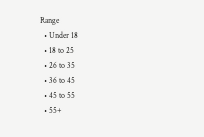Range
  • Under 18
  • 18 to 25
  • 26 to 35
  • 36 to 45
  • 45 to 55
  • 55+